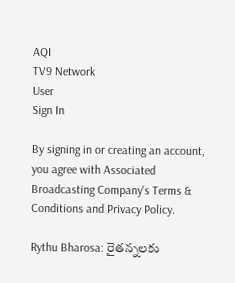AQI
TV9 Network
User
Sign In

By signing in or creating an account, you agree with Associated Broadcasting Company's Terms & Conditions and Privacy Policy.

Rythu Bharosa: రైతన్నలకు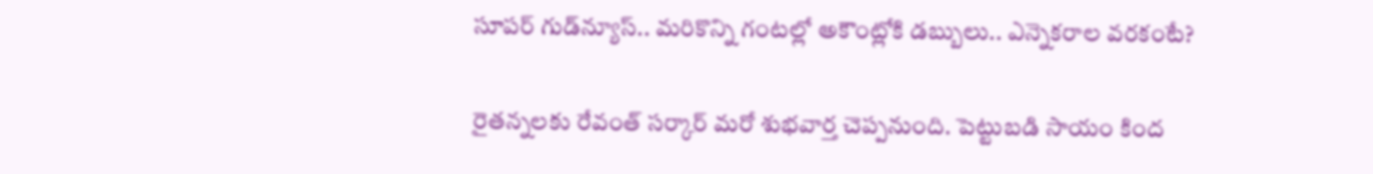సూపర్ గుడ్‌న్యూస్.. మరికొన్ని గంటల్లో అకౌంట్లోకి డబ్బులు.. ఎన్నెకరాల వరకంటే?

రైతన్నలకు రేవంత్ సర్కార్ మరో శుభవార్త చెప్పనుంది. పెట్టుబడి సాయం కింద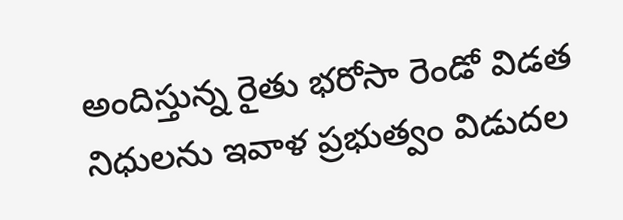అందిస్తున్న రైతు భరోసా రెండో విడత నిధులను ఇవాళ ప్రభుత్వం విడుదల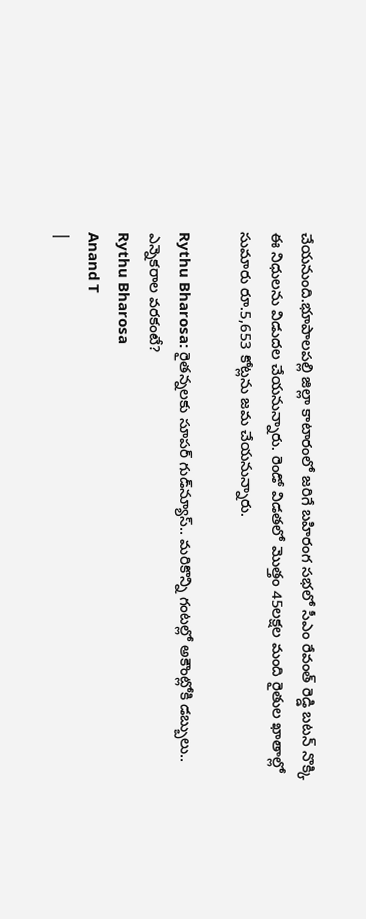చేయనుంది.భూపాలపల్లి జిల్లా కాటారంలో జరిగే బహిరంగ సభలో సీఎం రేవంత్ రెడ్డి బటన్ నొక్కి ఈ నిధులను విడుదల చేయనున్నారు. రెండో విడతలో మొత్తం 45లక్షల మంది రైతుల ఖాతాల్లో సుమారు రూ.5,653 కోట్లను జమ చేయనున్నారు.

Rythu Bharosa: రైతన్నలకు సూపర్ గుడ్‌న్యూస్.. మరికొన్ని గంటల్లో అకౌంట్లోకి డబ్బులు.. ఎన్నెకరాల వరకంటే?
Rythu Bharosa
Anand T
|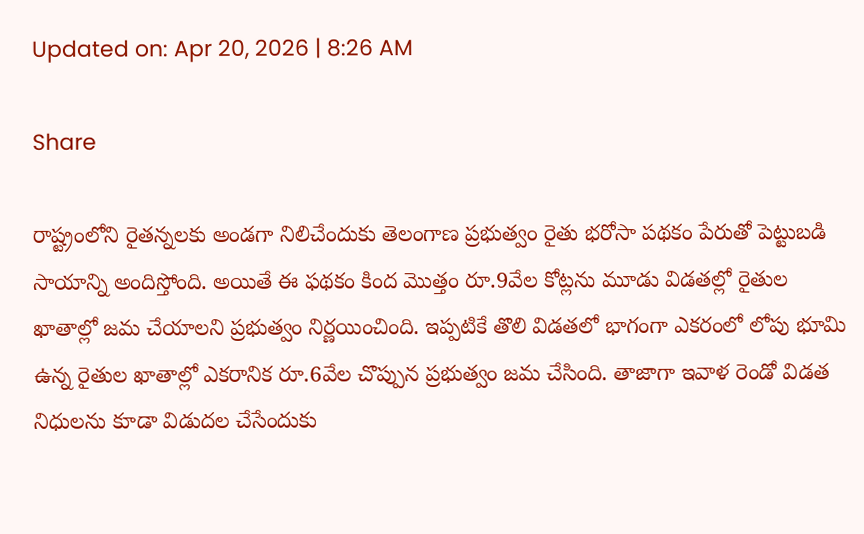Updated on: Apr 20, 2026 | 8:26 AM

Share

రాష్ట్రంలోని రైతన్నలకు అండగా నిలిచేందుకు తెలంగాణ ప్రభుత్వం రైతు భరోసా పథకం పేరుతో పెట్టుబడి సాయాన్ని అందిస్తోంది. అయితే ఈ ఫథకం కింద మొత్తం రూ.9వేల కోట్లను మూడు విడతల్లో రైతుల ఖాతాల్లో జమ చేయాలని ప్రభుత్వం నిర్ణయించింది. ఇప్పటికే తొలి విడతలో భాగంగా ఎకరంలో లోపు భూమి ఉన్న రైతుల ఖాతాల్లో ఎకరానిక రూ.6వేల చొప్పున ప్రభుత్వం జమ చేసింది. తాజాగా ఇవాళ రెండో విడత నిధులను కూడా విడుదల చేసేందుకు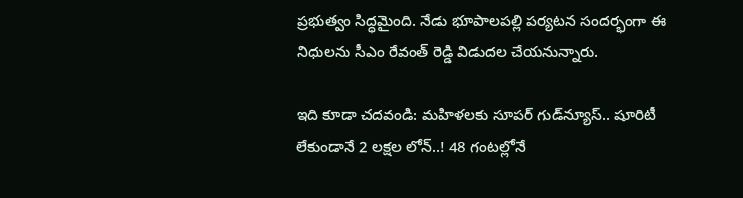ప్రభుత్వం సిద్ధమైంది. నేడు భూపాలపల్లి పర్యటన సందర్భంగా ఈ నిధులను సీఎం రేవంత్ రెడ్డి విడుదల చేయనున్నారు.

ఇది కూడా చదవండి: మహిళలకు సూపర్ గుడ్‌న్యూస్.. షూరిటీ లేకుండానే 2 లక్షల లోన్..! 48 గంటల్లోనే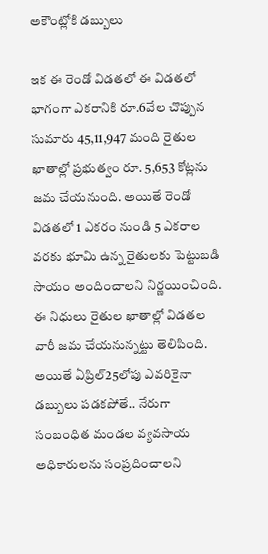అకౌంట్లోకి డబ్బులు

ఇక ఈ రెండో విడతలో ఈ విడతలో భాగంగా ఎకరానికి రూ.6వేల చొప్పున సుమారు 45,11,947 మంది రైతుల ఖాతాల్లో ప్రభుత్వం రూ. 5,653 కోట్లను జమ చేయనుంది. అయితే రెండో విడతలో 1 ఎకరం నుండి 5 ఎకరాల వరకు భూమి ఉన్న రైతులకు పెట్టుబడి సాయం అందించాలని నిర్ణయించింది. ఈ నిధులు రైతుల ఖాతాల్లో విడతల వారీ జమ చేయనున్నట్టు తెలిపింది. అయితే ఏప్రిల్25లోపు ఎవరికైనా డబ్బులు పడకపోతే.. నేరుగా సంబంధిత మండల వ్యవసాయ అధికారులను సంప్రదించాలని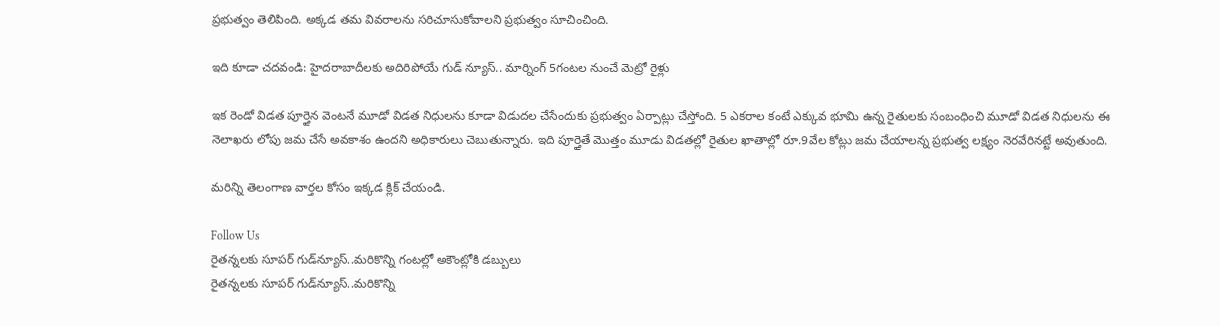ప్రభుత్వం తెలిపింది. అక్కడ తమ వివరాలను సరిచూసుకోవాలని ప్రభుత్వం సూచించింది.

ఇది కూడా చదవండి: హైదరాబాదీలకు అదిరిపోయే గుడ్ న్యూస్.. మార్నింగ్ 5గంటల నుంచే మెట్రో రైళ్లు

ఇక రెండో విడత పూర్తైన వెంటనే మూడో విడత నిధులను కూడా విడుదల చేసేందుకు ప్రభుత్వం ఏర్పాట్లు చేస్తోంది. 5 ఎకరాల కంటే ఎక్కువ భూమి ఉన్న రైతులకు సంబంధించి మూడో విడత నిధులను ఈ నెలాఖరు లోపు జమ చేసే అవకాశం ఉందని అధికారులు చెబుతున్నారు. ఇది పూర్తైతే మొత్తం మూడు విడతల్లో రైతుల ఖాతాల్లో రూ.9వేల కోట్లు జమ చేయాలన్న ప్రభుత్వ లక్ష్యం నెరవేరినట్టే అవుతుంది.

మరిన్ని తెలంగాణ వార్తల కోసం ఇక్కడ క్లిక్ చేయండి.

Follow Us
రైతన్నలకు సూపర్ గుడ్‌న్యూస్..మరికొన్ని గంటల్లో అకౌంట్లోకి డబ్బులు
రైతన్నలకు సూపర్ గుడ్‌న్యూస్..మరికొన్ని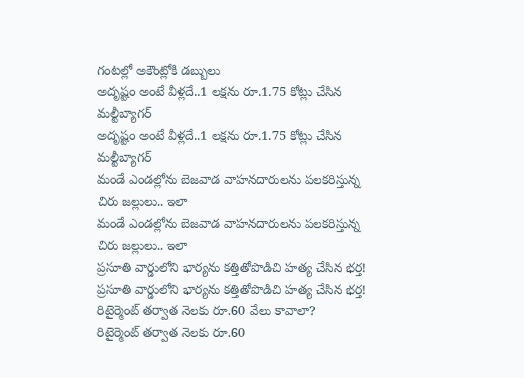గంటల్లో అకౌంట్లోకి డబ్బులు
అదృష్టం అంటే వీళ్లదే..1 లక్షను రూ.1.75 కోట్లు చేసిన మల్టీబ్యాగర్
అదృష్టం అంటే వీళ్లదే..1 లక్షను రూ.1.75 కోట్లు చేసిన మల్టీబ్యాగర్
మండే ఎండల్లోను బెజవాడ వాహనదారులను పలకరిస్తున్న చిరు జల్లులు.. ఇలా
మండే ఎండల్లోను బెజవాడ వాహనదారులను పలకరిస్తున్న చిరు జల్లులు.. ఇలా
ప్రసూతి వార్డులోని భార్యను కత్తితోపొడిచి హత్య చేసిన భర్త!
ప్రసూతి వార్డులోని భార్యను కత్తితోపొడిచి హత్య చేసిన భర్త!
రిటైర్మెంట్‌ తర్వాత నెలకు రూ.60 వేలు కావాలా?
రిటైర్మెంట్‌ తర్వాత నెలకు రూ.60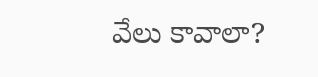వేలు కావాలా?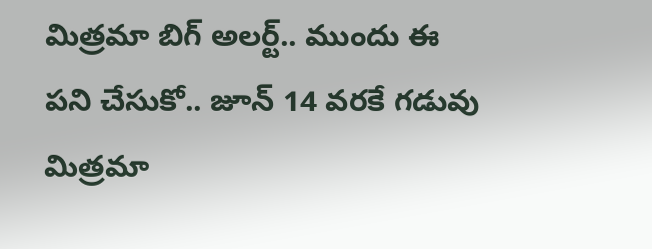మిత్రమా బిగ్‌ అలర్ట్‌.. ముందు ఈ పని చేసుకో.. జూన్‌ 14 వరకే గడువు
మిత్రమా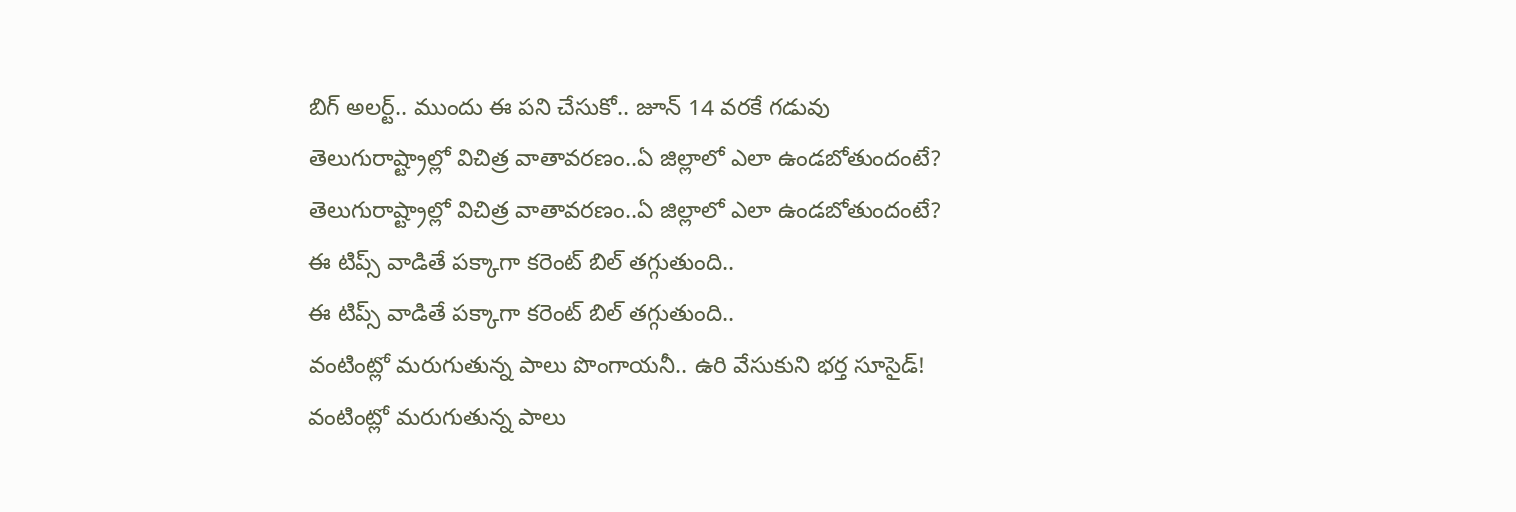బిగ్‌ అలర్ట్‌.. ముందు ఈ పని చేసుకో.. జూన్‌ 14 వరకే గడువు
తెలుగురాష్ట్రాల్లో విచిత్ర వాతావరణం..ఏ జిల్లాలో ఎలా ఉండబోతుందంటే?
తెలుగురాష్ట్రాల్లో విచిత్ర వాతావరణం..ఏ జిల్లాలో ఎలా ఉండబోతుందంటే?
ఈ టిప్స్ వాడితే పక్కాగా కరెంట్ బిల్ తగ్గుతుంది..
ఈ టిప్స్ వాడితే పక్కాగా కరెంట్ బిల్ తగ్గుతుంది..
వంటింట్లో మరుగుతున్న పాలు పొంగాయనీ.. ఉరి వేసుకుని భర్త సూసైడ్‌!
వంటింట్లో మరుగుతున్న పాలు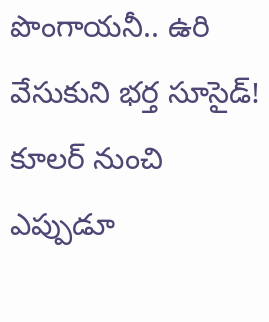పొంగాయనీ.. ఉరి వేసుకుని భర్త సూసైడ్‌!
కూలర్‌ నుంచి ఎప్పుడూ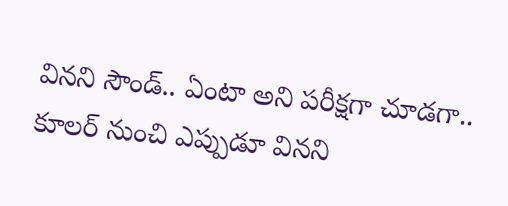వినని సౌండ్.. ఏంటా అని పరీక్షగా చూడగా..
కూలర్‌ నుంచి ఎప్పుడూ వినని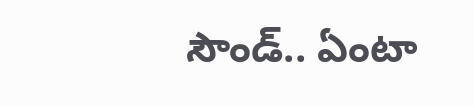సౌండ్.. ఏంటా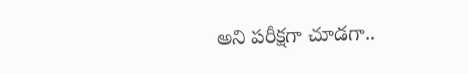అని పరీక్షగా చూడగా..